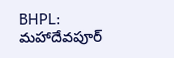BHPL: మహాదేవపూర్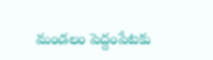మండలం పెద్దంపేటకు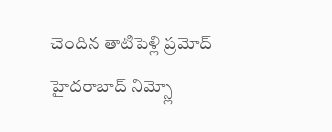చెందిన తాటిపెళ్లి ప్రమోద్ హైదరాబాద్ నిమ్స్లో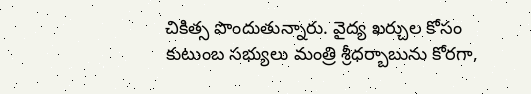చికిత్స పొందుతున్నారు. వైద్య ఖర్చుల కోసం కుటుంబ సభ్యులు మంత్రి శ్రీధర్బాబును కోరగా,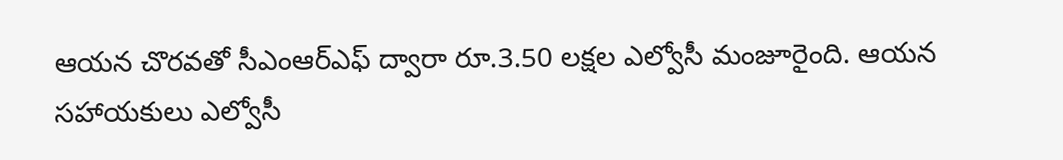ఆయన చొరవతో సీఎంఆర్ఎఫ్ ద్వారా రూ.3.50 లక్షల ఎల్వోసీ మంజూరైంది. ఆయన సహాయకులు ఎల్వోసీ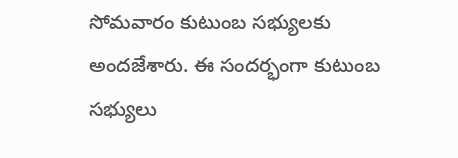సోమవారం కుటుంబ సభ్యులకు అందజేశారు. ఈ సందర్భంగా కుటుంబ సభ్యులు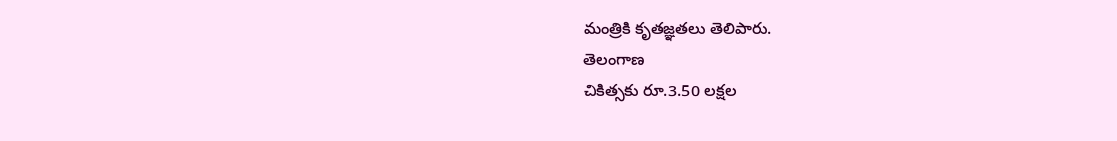మంత్రికి కృతజ్ఞతలు తెలిపారు.
తెలంగాణ
చికిత్సకు రూ.3.50 లక్షల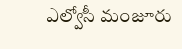ఎల్వోసీ మంజూరు